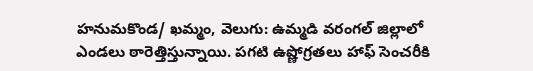హనుమకొండ/ ఖమ్మం, వెలుగు: ఉమ్మడి వరంగల్ జిల్లాలో ఎండలు ఠారెత్తిస్తున్నాయి. పగటి ఉష్ణోగ్రతలు హాఫ్ సెంచరీకి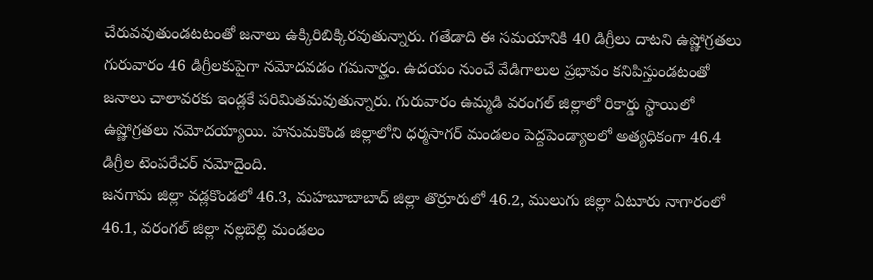చేరువవుతుండటటంతో జనాలు ఉక్కిరిబిక్కిరవుతున్నారు. గతేడాది ఈ సమయానికి 40 డిగ్రీలు దాటని ఉష్ణోగ్రతలు గురువారం 46 డిగ్రీలకుపైగా నమోదవడం గమనార్హం. ఉదయం నుంచే వేడిగాలుల ప్రభావం కనిపిస్తుండటంతో జనాలు చాలావరకు ఇండ్లకే పరిమితమవుతున్నారు. గురువారం ఉమ్మడి వరంగల్ జిల్లాలో రికార్డు స్థాయిలో ఉష్ణోగ్రతలు నమోదయ్యాయి. హనుమకొండ జిల్లాలోని ధర్మసాగర్ మండలం పెద్దపెండ్యాలలో అత్యధికంగా 46.4 డిగ్రీల టెంపరేచర్ నమోదైంది.
జనగామ జిల్లా వడ్లకొండలో 46.3, మహబూబాబాద్ జిల్లా తొర్రూరులో 46.2, ములుగు జిల్లా ఏటూరు నాగారంలో 46.1, వరంగల్ జిల్లా నల్లబెల్లి మండలం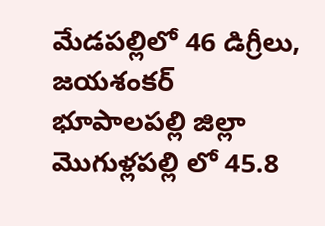మేడపల్లిలో 46 డిగ్రీలు, జయశంకర్ భూపాలపల్లి జిల్లా మొగుళ్లపల్లి లో 45.8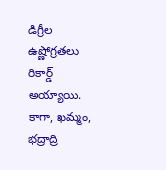డిగ్రీల ఉష్ణోగ్రతలు రికార్డ్ అయ్యాయి. కాగా, ఖమ్మం, భద్రాద్రి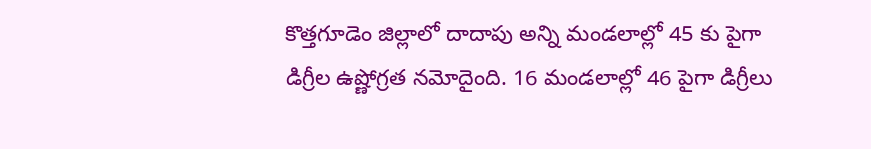కొత్తగూడెం జిల్లాలో దాదాపు అన్ని మండలాల్లో 45 కు పైగా డిగ్రీల ఉష్ణోగ్రత నమోదైంది. 16 మండలాల్లో 46 పైగా డిగ్రీలు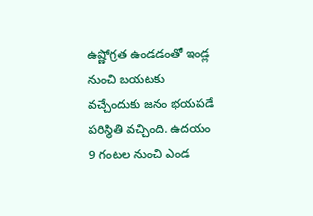ఉష్ణోగ్రత ఉండడంతో ఇండ్ల నుంచి బయటకు వచ్చేందుకు జనం భయపడే పరిస్థితి వచ్చింది. ఉదయం 9 గంటల నుంచి ఎండ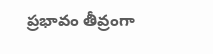ప్రభావం తీవ్రంగా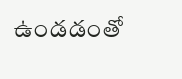ఉండడంతో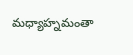మధ్యాహ్నమంతా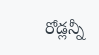రోడ్లన్నీ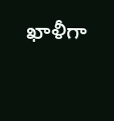ఖాళీగా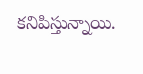కనిపిస్తున్నాయి.